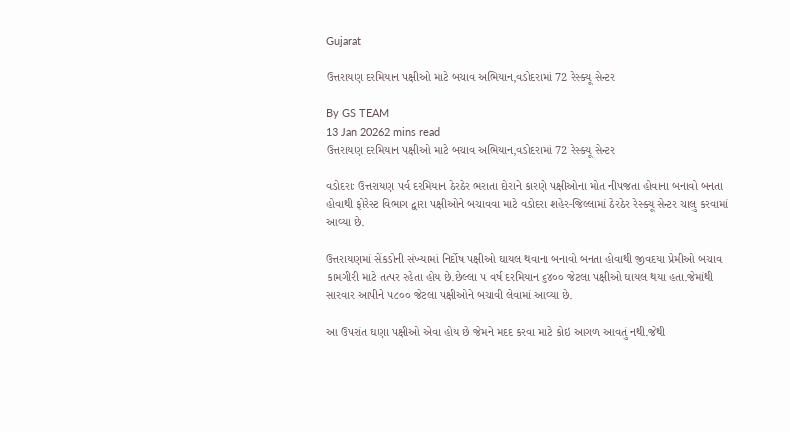Gujarat

ઉત્તરાયણ દરમિયાન પક્ષીઓ માટે બચાવ અભિયાન,વડોદરામાં 72 રેસ્ક્યૂ સેન્ટર

By GS TEAM
13 Jan 20262 mins read
ઉત્તરાયણ દરમિયાન પક્ષીઓ માટે બચાવ અભિયાન,વડોદરામાં 72 રેસ્ક્યૂ સેન્ટર

વડોદરાઃ ઉત્તરાયણ પર્વ દરમિયાન ઠેરઠેર ભરાતા દોરાને કારણે પક્ષીઓના મોત નીપજતા હોવાના બનાવો બનતા હોવાથી ફોરેસ્ટ વિભાગ દ્વારા પક્ષીઓને બચાવવા માટે વડોદરા શહેર-જિલ્લામાં ઠેરઠેર રેસ્ક્યૂ સેન્ટર ચાલુ કરવામાં આવ્યા છે.

ઉત્તરાયણમાં સેંકડોની સંખ્યામાં નિર્દોષ પક્ષીઓ ઘાયલ થવાના બનાવો બનતા હોવાથી જીવદયા પ્રેમીઓ બચાવ કામગીરી માટે તત્પર રહેતા હોય છે.છેલ્લા ૫ વર્ષ દરમિયાન ૬૪૦૦ જેટલા પક્ષીઓ ઘાયલ થયા હતા.જેમાંથી સારવાર આપીને ૫૮૦૦ જેટલા પક્ષીઓને બચાવી લેવામાં આવ્યા છે.

આ ઉપરાંત ઘણા પક્ષીઓ એવા હોય છે જેમને મદદ કરવા માટે કોઇ આગળ આવતું નથી.જેથી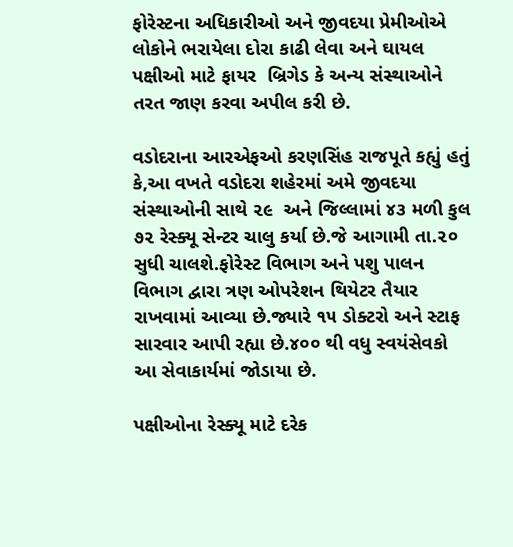ફોરેસ્ટના અધિકારીઓ અને જીવદયા પ્રેમીઓએ લોકોને ભરાયેલા દોરા કાઢી લેવા અને ઘાયલ પક્ષીઓ માટે ફાયર  બ્રિગેડ કે અન્ય સંસ્થાઓને તરત જાણ કરવા અપીલ કરી છે.

વડોદરાના આરએફઓ કરણસિંહ રાજપૂતે કહ્યું હતું કે,આ વખતે વડોદરા શહેરમાં અમે જીવદયા સંસ્થાઓની સાથે ૨૯  અને જિલ્લામાં ૪૩ મળી કુલ ૭૨ રેસ્ક્યૂ સેન્ટર ચાલુ કર્યા છે.જે આગામી તા.૨૦ સુધી ચાલશે.ફોરેસ્ટ વિભાગ અને પશુ પાલન વિભાગ દ્વારા ત્રણ ઓપરેશન થિયેટર તૈયાર રાખવામાં આવ્યા છે.જ્યારે ૧૫ ડોક્ટરો અને સ્ટાફ સારવાર આપી રહ્યા છે.૪૦૦ થી વધુ સ્વયંસેવકો આ સેવાકાર્યમાં જોડાયા છે.

પક્ષીઓના રેસ્ક્યૂ માટે દરેક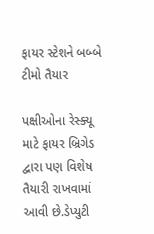ફાયર સ્ટેશને બબ્બે ટીમો તૈયાર

પક્ષીઓના રેસ્ક્યૂ માટે ફાયર બ્રિગેડ દ્વારા પણ વિશેષ તૈયારી રાખવામાં આવી છે.ડેપ્યુટી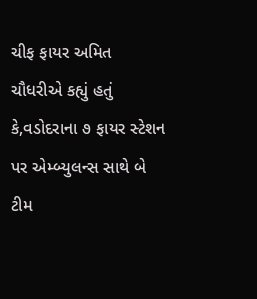ચીફ ફાયર અમિત ચૌધરીએ કહ્યું હતું કે,વડોદરાના ૭ ફાયર સ્ટેશન પર એમ્બ્યુલન્સ સાથે બે ટીમ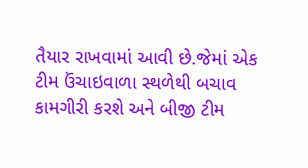તૈયાર રાખવામાં આવી છે.જેમાં એક ટીમ ઉંચાઇવાળા સ્થળેથી બચાવ કામગીરી કરશે અને બીજી ટીમ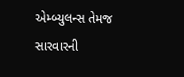એમ્બ્યુલન્સ તેમજ સારવારની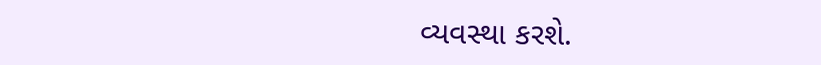વ્યવસ્થા કરશે.